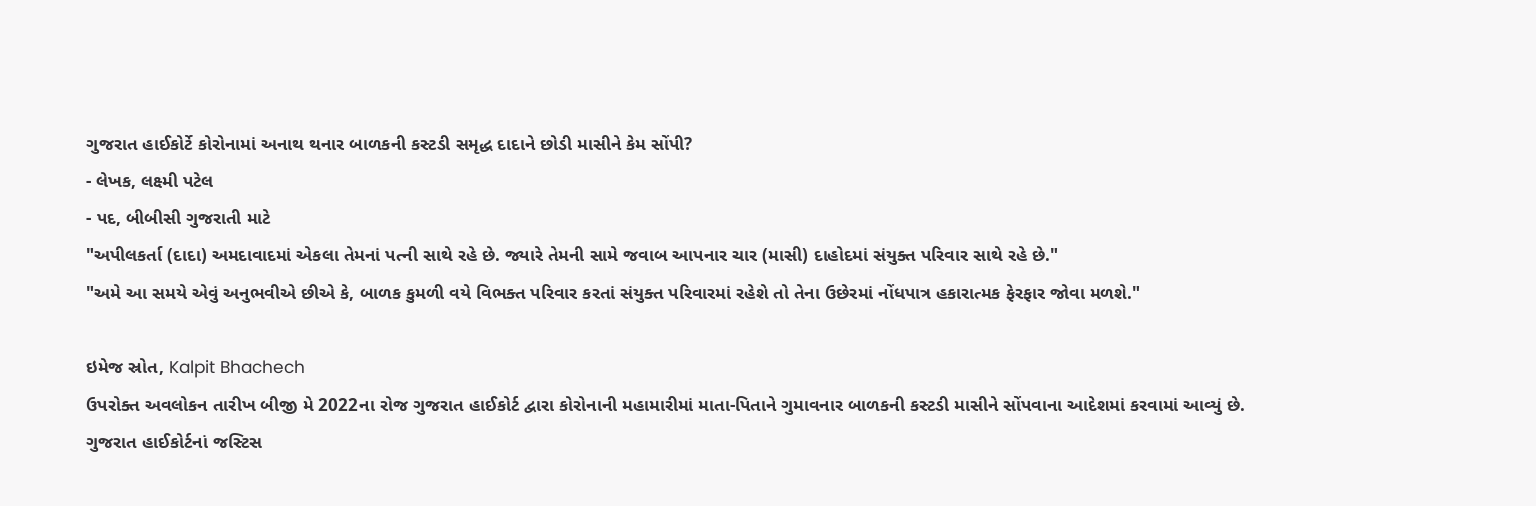ગુજરાત હાઈકોર્ટે કોરોનામાં અનાથ થનાર બાળકની કસ્ટડી સમૃદ્ધ દાદાને છોડી માસીને કેમ સોંપી?
- લેખક, લક્ષ્મી પટેલ
- પદ, બીબીસી ગુજરાતી માટે
"અપીલકર્તા (દાદા) અમદાવાદમાં એકલા તેમનાં પત્ની સાથે રહે છે. જ્યારે તેમની સામે જવાબ આપનાર ચાર (માસી) દાહોદમાં સંયુક્ત પરિવાર સાથે રહે છે."
"અમે આ સમયે એવું અનુભવીએ છીએ કે, બાળક કુમળી વયે વિભક્ત પરિવાર કરતાં સંયુક્ત પરિવારમાં રહેશે તો તેના ઉછેરમાં નોંધપાત્ર હકારાત્મક ફેરફાર જોવા મળશે."

ઇમેજ સ્રોત, Kalpit Bhachech
ઉપરોક્ત અવલોકન તારીખ બીજી મે 2022ના રોજ ગુજરાત હાઈકોર્ટ દ્વારા કોરોનાની મહામારીમાં માતા-પિતાને ગુમાવનાર બાળકની કસ્ટડી માસીને સોંપવાના આદેશમાં કરવામાં આવ્યું છે.
ગુજરાત હાઈકોર્ટનાં જસ્ટિસ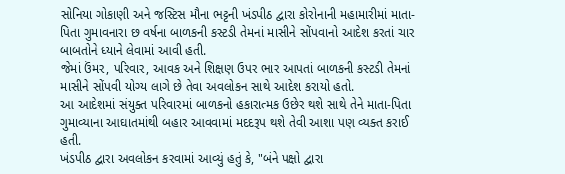સોનિયા ગોકાણી અને જસ્ટિસ મૌના ભટ્ટની ખંડપીઠ દ્વારા કોરોનાની મહામારીમાં માતા-પિતા ગુમાવનારા છ વર્ષના બાળકની કસ્ટડી તેમનાં માસીને સોંપવાનો આદેશ કરતાં ચાર બાબતોને ધ્યાને લેવામાં આવી હતી.
જેમાં ઉંમર, પરિવાર, આવક અને શિક્ષણ ઉપર ભાર આપતાં બાળકની કસ્ટડી તેમનાં માસીને સોંપવી યોગ્ય લાગે છે તેવા અવલોકન સાથે આદેશ કરાયો હતો.
આ આદેશમાં સંયુક્ત પરિવારમાં બાળકનો હકારાત્મક ઉછેર થશે સાથે તેને માતા-પિતા ગુમાવ્યાના આઘાતમાંથી બહાર આવવામાં મદદરૂપ થશે તેવી આશા પણ વ્યક્ત કરાઈ હતી.
ખંડપીઠ દ્વારા અવલોકન કરવામાં આવ્યું હતું કે, "બંને પક્ષો દ્વારા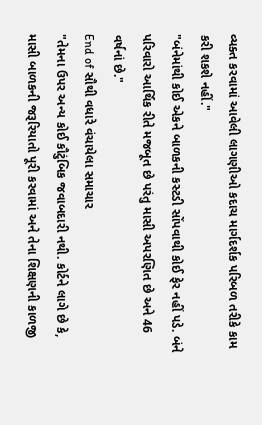વ્યક્ત કરવામાં આવેલી લાગણીઓ કદાચ માર્ગદર્શક પરિબળ તરીકે કામ કરી શકશે નહીં."
"બંનેમાંથી કોઈ એકને બાળકની કસ્ટડી સોંપવાથી કોઈ ફેર નહીં પડે. બંને પરિવારો આર્થિક રીતે મજબૂત છે પરંતુ માસી અપરણિત છે અને 46 વર્ષનાં છે."
End of સૌથી વધારે વંચાયેલા સમાચાર
"તેમના ઉપર અન્ય કોઈ કૌટુંબિક જવાબદારી નથી. કોર્ટને લાગે છે કે, માસી બાળકની જરૂરિયાતો પૂરી કરવામાં અને તેના શિક્ષણની કાળજી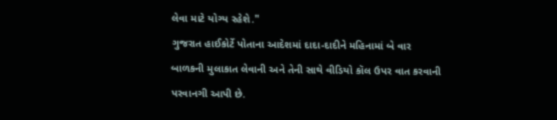લેવા માટે યોગ્ય રહેશે."
ગુજરાત હાઈકોર્ટે પોતાના આદેશમાં દાદા-દાદીને મહિનામાં બે વાર બાળકની મુલાકાત લેવાની અને તેની સાથે વીડિયો કૉલ ઉપર વાત કરવાની પરવાનગી આપી છે.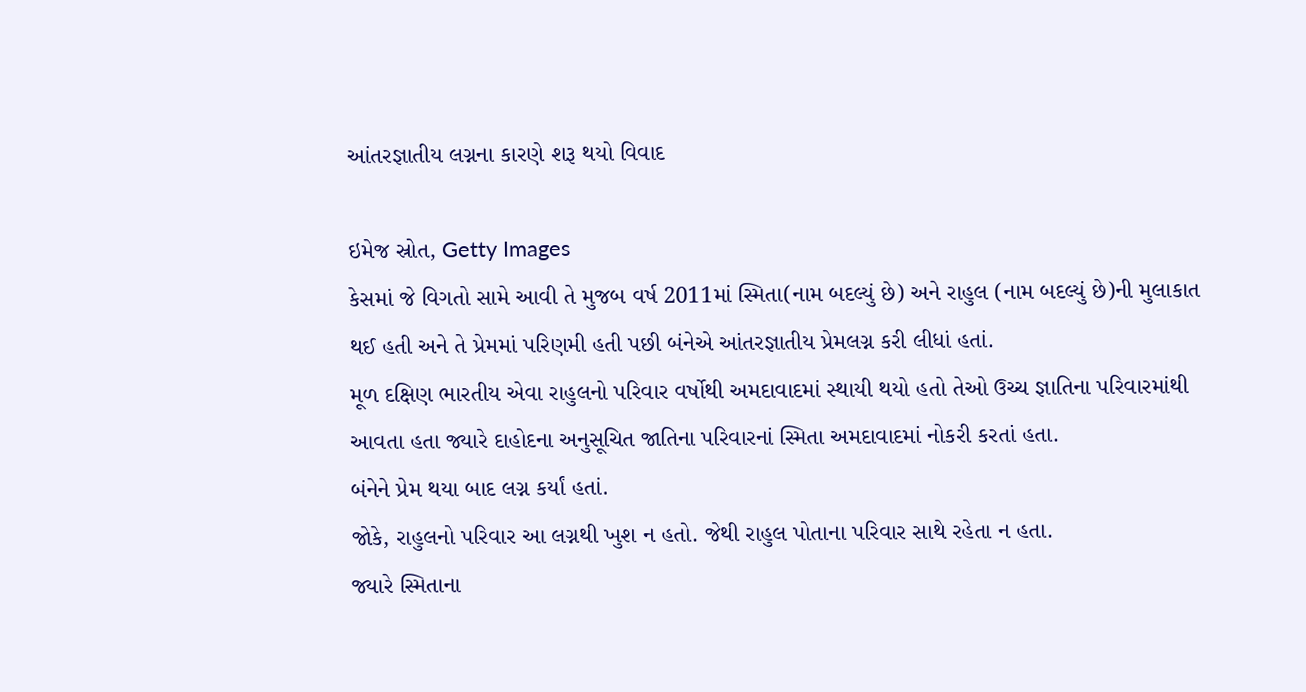આંતરજ્ઞાતીય લગ્નના કારણે શરૂ થયો વિવાદ

ઇમેજ સ્રોત, Getty Images
કેસમાં જે વિગતો સામે આવી તે મુજબ વર્ષ 2011માં સ્મિતા(નામ બદલ્યું છે) અને રાહુલ (નામ બદલ્યું છે)ની મુલાકાત થઈ હતી અને તે પ્રેમમાં પરિણમી હતી પછી બંનેએ આંતરજ્ઞાતીય પ્રેમલગ્ન કરી લીધાં હતાં.
મૂળ દક્ષિણ ભારતીય એવા રાહુલનો પરિવાર વર્ષોથી અમદાવાદમાં સ્થાયી થયો હતો તેઓ ઉચ્ચ જ્ઞાતિના પરિવારમાંથી આવતા હતા જ્યારે દાહોદના અનુસૂચિત જાતિના પરિવારનાં સ્મિતા અમદાવાદમાં નોકરી કરતાં હતા.
બંનેને પ્રેમ થયા બાદ લગ્ન કર્યાં હતાં.
જોકે, રાહુલનો પરિવાર આ લગ્નથી ખુશ ન હતો. જેથી રાહુલ પોતાના પરિવાર સાથે રહેતા ન હતા.
જ્યારે સ્મિતાના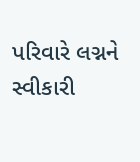પરિવારે લગ્નને સ્વીકારી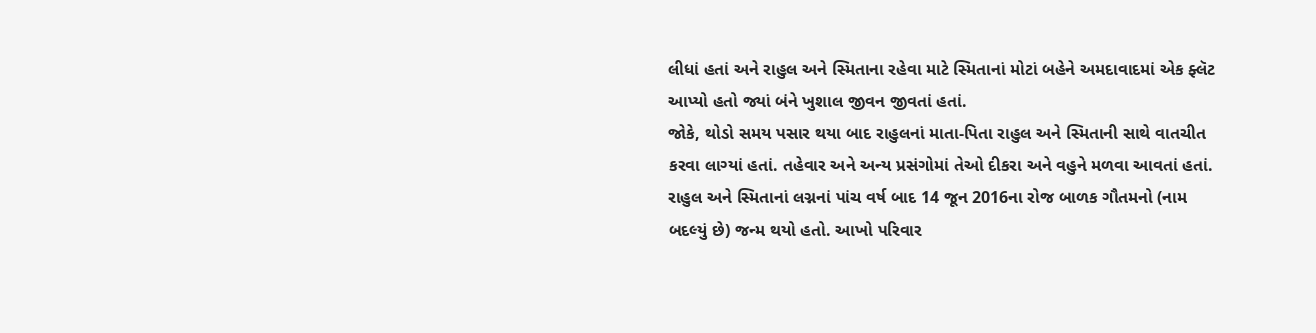લીધાં હતાં અને રાહુલ અને સ્મિતાના રહેવા માટે સ્મિતાનાં મોટાં બહેને અમદાવાદમાં એક ફ્લૅટ આપ્યો હતો જ્યાં બંને ખુશાલ જીવન જીવતાં હતાં.
જોકે, થોડો સમય પસાર થયા બાદ રાહુલનાં માતા-પિતા રાહુલ અને સ્મિતાની સાથે વાતચીત કરવા લાગ્યાં હતાં. તહેવાર અને અન્ય પ્રસંગોમાં તેઓ દીકરા અને વહુને મળવા આવતાં હતાં.
રાહુલ અને સ્મિતાનાં લગ્નનાં પાંચ વર્ષ બાદ 14 જૂન 2016ના રોજ બાળક ગૌતમનો (નામ બદલ્યું છે) જન્મ થયો હતો. આખો પરિવાર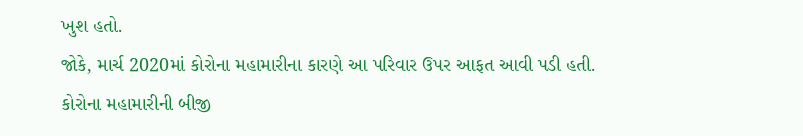ખુશ હતો.
જોકે, માર્ચ 2020માં કોરોના મહામારીના કારણે આ પરિવાર ઉપર આફત આવી પડી હતી.
કોરોના મહામારીની બીજી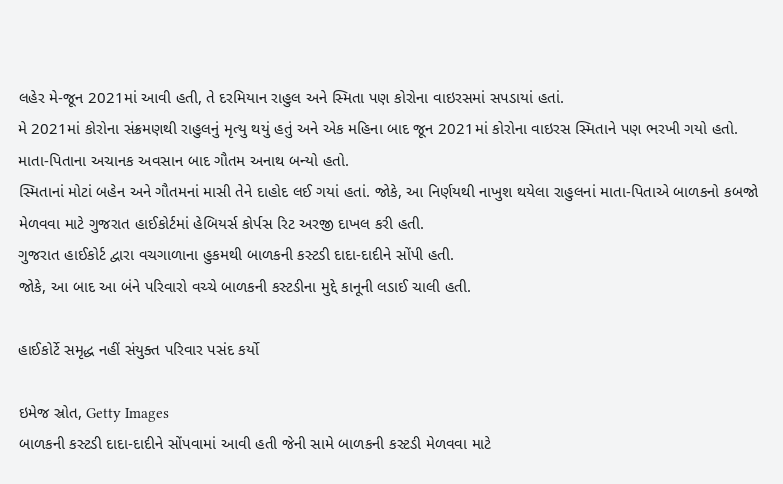લહેર મે-જૂન 2021માં આવી હતી, તે દરમિયાન રાહુલ અને સ્મિતા પણ કોરોના વાઇરસમાં સપડાયાં હતાં.
મે 2021માં કોરોના સંક્રમણથી રાહુલનું મૃત્યુ થયું હતું અને એક મહિના બાદ જૂન 2021માં કોરોના વાઇરસ સ્મિતાને પણ ભરખી ગયો હતો.
માતા-પિતાના અચાનક અવસાન બાદ ગૌતમ અનાથ બન્યો હતો.
સ્મિતાનાં મોટાં બહેન અને ગૌતમનાં માસી તેને દાહોદ લઈ ગયાં હતાં. જોકે, આ નિર્ણયથી નાખુશ થયેલા રાહુલનાં માતા-પિતાએ બાળકનો કબજો મેળવવા માટે ગુજરાત હાઈકોર્ટમાં હેબિયર્સ કોર્પસ રિટ અરજી દાખલ કરી હતી.
ગુજરાત હાઈકોર્ટ દ્વારા વચગાળાના હુકમથી બાળકની કસ્ટડી દાદા-દાદીને સોંપી હતી.
જોકે, આ બાદ આ બંને પરિવારો વચ્ચે બાળકની કસ્ટડીના મુદ્દે કાનૂની લડાઈ ચાલી હતી.

હાઈકોર્ટે સમૃદ્ધ નહીં સંયુક્ત પરિવાર પસંદ કર્યો

ઇમેજ સ્રોત, Getty Images
બાળકની કસ્ટડી દાદા-દાદીને સોંપવામાં આવી હતી જેની સામે બાળકની કસ્ટડી મેળવવા માટે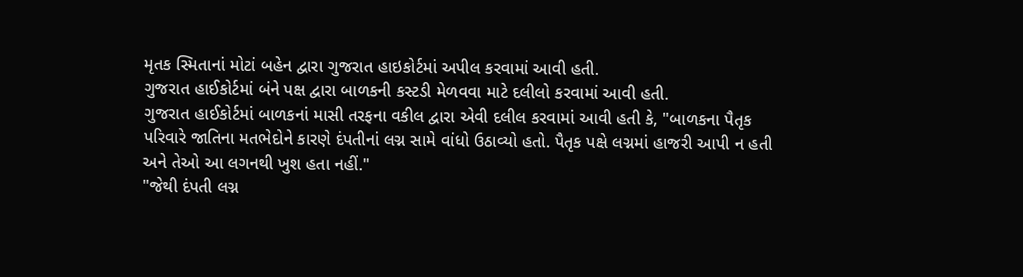મૃતક સ્મિતાનાં મોટાં બહેન દ્વારા ગુજરાત હાઇકોર્ટમાં અપીલ કરવામાં આવી હતી.
ગુજરાત હાઈકોર્ટમાં બંને પક્ષ દ્વારા બાળકની કસ્ટડી મેળવવા માટે દલીલો કરવામાં આવી હતી.
ગુજરાત હાઈકોર્ટમાં બાળકનાં માસી તરફના વકીલ દ્વારા એવી દલીલ કરવામાં આવી હતી કે, "બાળકના પૈતૃક પરિવારે જાતિના મતભેદોને કારણે દંપતીનાં લગ્ન સામે વાંધો ઉઠાવ્યો હતો. પૈતૃક પક્ષે લગ્નમાં હાજરી આપી ન હતી અને તેઓ આ લગનથી ખુશ હતા નહીં."
"જેથી દંપતી લગ્ન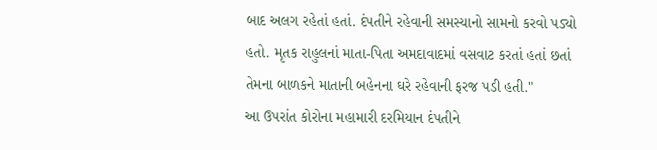બાદ અલગ રહેતાં હતાં. દંપતીને રહેવાની સમસ્યાનો સામનો કરવો પડ્યો હતો. મૃતક રાહુલનાં માતા-પિતા અમદાવાદમાં વસવાટ કરતાં હતાં છતાં તેમના બાળકને માતાની બહેનના ઘરે રહેવાની ફરજ પડી હતી."
આ ઉપરાંત કોરોના મહામારી દરમિયાન દંપતીને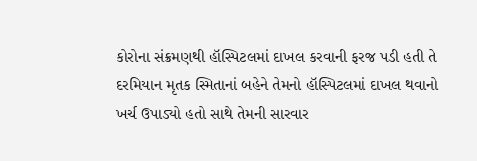કોરોના સંક્રમણથી હૉસ્પિટલમાં દાખલ કરવાની ફરજ પડી હતી તે દરમિયાન મૃતક સ્મિતાનાં બહેને તેમનો હૉસ્પિટલમાં દાખલ થવાનો ખર્ચ ઉપાડ્યો હતો સાથે તેમની સારવાર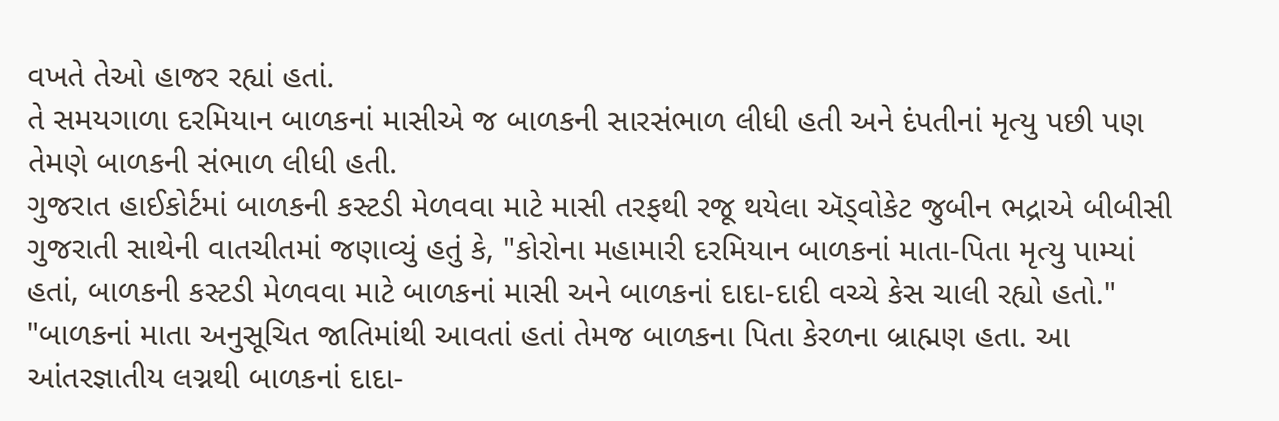વખતે તેઓ હાજર રહ્યાં હતાં.
તે સમયગાળા દરમિયાન બાળકનાં માસીએ જ બાળકની સારસંભાળ લીધી હતી અને દંપતીનાં મૃત્યુ પછી પણ તેમણે બાળકની સંભાળ લીધી હતી.
ગુજરાત હાઈકોર્ટમાં બાળકની કસ્ટડી મેળવવા માટે માસી તરફથી રજૂ થયેલા ઍડ્વોકેટ જુબીન ભદ્રાએ બીબીસી ગુજરાતી સાથેની વાતચીતમાં જણાવ્યું હતું કે, "કોરોના મહામારી દરમિયાન બાળકનાં માતા-પિતા મૃત્યુ પામ્યાં હતાં, બાળકની કસ્ટડી મેળવવા માટે બાળકનાં માસી અને બાળકનાં દાદા-દાદી વચ્ચે કેસ ચાલી રહ્યો હતો."
"બાળકનાં માતા અનુસૂચિત જાતિમાંથી આવતાં હતાં તેમજ બાળકના પિતા કેરળના બ્રાહ્મણ હતા. આ આંતરજ્ઞાતીય લગ્નથી બાળકનાં દાદા-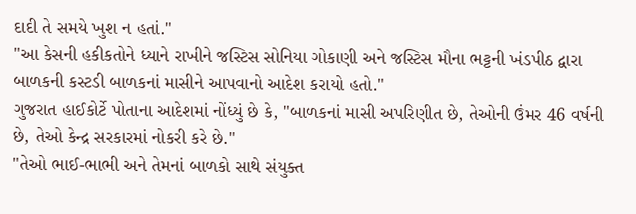દાદી તે સમયે ખુશ ન હતાં."
"આ કેસની હકીકતોને ધ્યાને રાખીને જસ્ટિસ સોનિયા ગોકાણી અને જસ્ટિસ મૌના ભટ્ટની ખંડપીઠ દ્વારા બાળકની કસ્ટડી બાળકનાં માસીને આપવાનો આદેશ કરાયો હતો."
ગુજરાત હાઈકોર્ટે પોતાના આદેશમાં નોંધ્યું છે કે, "બાળકનાં માસી અપરિણીત છે, તેઓની ઉંમર 46 વર્ષની છે, તેઓ કેન્દ્ર સરકારમાં નોકરી કરે છે."
"તેઓ ભાઈ-ભાભી અને તેમનાં બાળકો સાથે સંયુક્ત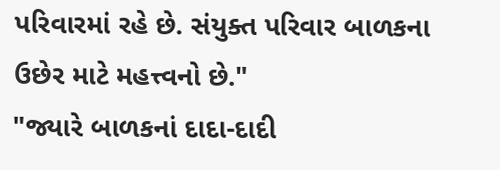પરિવારમાં રહે છે. સંયુક્ત પરિવાર બાળકના ઉછેર માટે મહત્ત્વનો છે."
"જ્યારે બાળકનાં દાદા-દાદી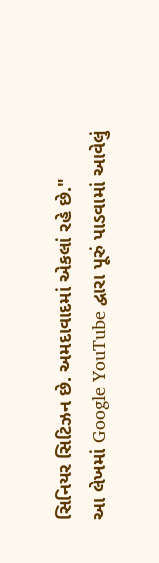સિનિયર સિટિઝન છે. અમદાવાદમાં એકલાં રહે છે."
આ લેખમાં Google YouTube દ્વારા પૂરું પાડવામાં આવેલું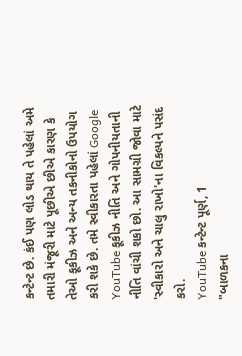કન્ટેન્ટ છે. કંઈ પણ લોડ થાય તે પહેલાં અમે તમારી મંજૂરી માટે પૂછીએ છીએ કારણ કે તેઓ કૂકીઝ અને અન્ય તકનીકોનો ઉપયોગ કરી શકે છે. તમે સ્વીકારતા પહેલાં Google YouTube કૂકીઝ નીતિ અને ગોપનીયતાની નીતિ વાંચી શકો છો. આ સામગ્રી જોવા માટે 'સ્વીકારો અને ચાલુ રાખો'ના વિકલ્પને પસંદ કરો.
YouTube કન્ટેન્ટ પૂર્ણ, 1
"બાળકના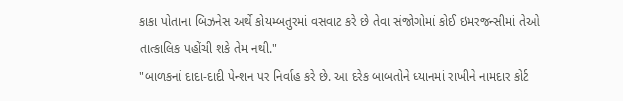કાકા પોતાના બિઝનેસ અર્થે કોયમ્બતુરમાં વસવાટ કરે છે તેવા સંજોગોમાં કોઈ ઇમરજન્સીમાં તેઓ તાત્કાલિક પહોંચી શકે તેમ નથી."
"બાળકનાં દાદા-દાદી પેન્શન પર નિર્વાહ કરે છે. આ દરેક બાબતોને ધ્યાનમાં રાખીને નામદાર કોર્ટ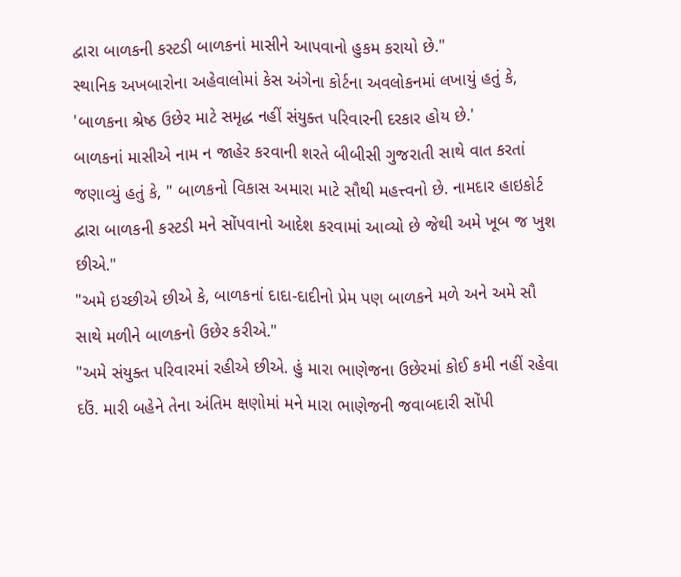દ્વારા બાળકની કસ્ટડી બાળકનાં માસીને આપવાનો હુકમ કરાયો છે."
સ્થાનિક અખબારોના અહેવાલોમાં કેસ અંગેના કોર્ટના અવલોકનમાં લખાયું હતું કે, 'બાળકના શ્રેષ્ઠ ઉછેર માટે સમૃદ્ધ નહીં સંયુક્ત પરિવારની દરકાર હોય છે.'
બાળકનાં માસીએ નામ ન જાહેર કરવાની શરતે બીબીસી ગુજરાતી સાથે વાત કરતાં જણાવ્યું હતું કે, " બાળકનો વિકાસ અમારા માટે સૌથી મહત્ત્વનો છે. નામદાર હાઇકોર્ટ દ્વારા બાળકની કસ્ટડી મને સોંપવાનો આદેશ કરવામાં આવ્યો છે જેથી અમે ખૂબ જ ખુશ છીએ."
"અમે ઇચ્છીએ છીએ કે, બાળકનાં દાદા-દાદીનો પ્રેમ પણ બાળકને મળે અને અમે સૌ સાથે મળીને બાળકનો ઉછેર કરીએ."
"અમે સંયુક્ત પરિવારમાં રહીએ છીએ. હું મારા ભાણેજના ઉછેરમાં કોઈ કમી નહીં રહેવા દઉં. મારી બહેને તેના અંતિમ ક્ષણોમાં મને મારા ભાણેજની જવાબદારી સોંપી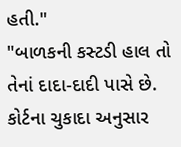હતી."
"બાળકની કસ્ટડી હાલ તો તેનાં દાદા-દાદી પાસે છે. કોર્ટના ચુકાદા અનુસાર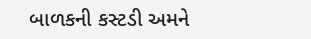બાળકની કસ્ટડી અમને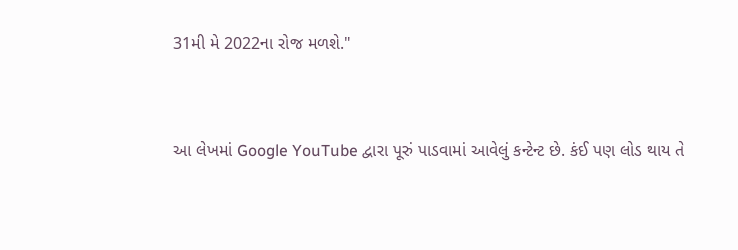31મી મે 2022ના રોજ મળશે."


આ લેખમાં Google YouTube દ્વારા પૂરું પાડવામાં આવેલું કન્ટેન્ટ છે. કંઈ પણ લોડ થાય તે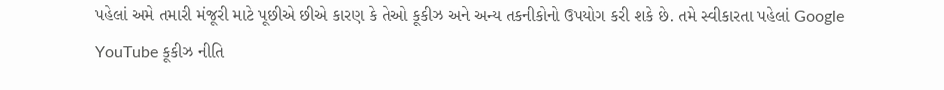પહેલાં અમે તમારી મંજૂરી માટે પૂછીએ છીએ કારણ કે તેઓ કૂકીઝ અને અન્ય તકનીકોનો ઉપયોગ કરી શકે છે. તમે સ્વીકારતા પહેલાં Google YouTube કૂકીઝ નીતિ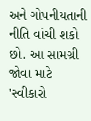અને ગોપનીયતાની નીતિ વાંચી શકો છો. આ સામગ્રી જોવા માટે 'સ્વીકારો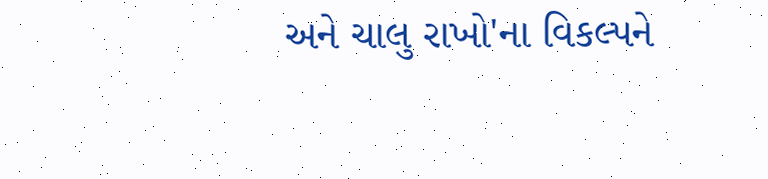અને ચાલુ રાખો'ના વિકલ્પને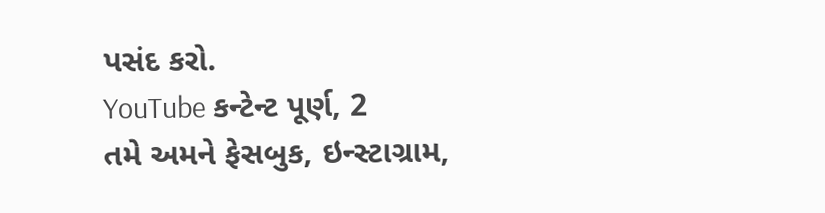પસંદ કરો.
YouTube કન્ટેન્ટ પૂર્ણ, 2
તમે અમને ફેસબુક, ઇન્સ્ટાગ્રામ,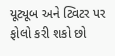યૂટ્યૂબ અને ટ્વિટર પર ફોલો કરી શકો છો